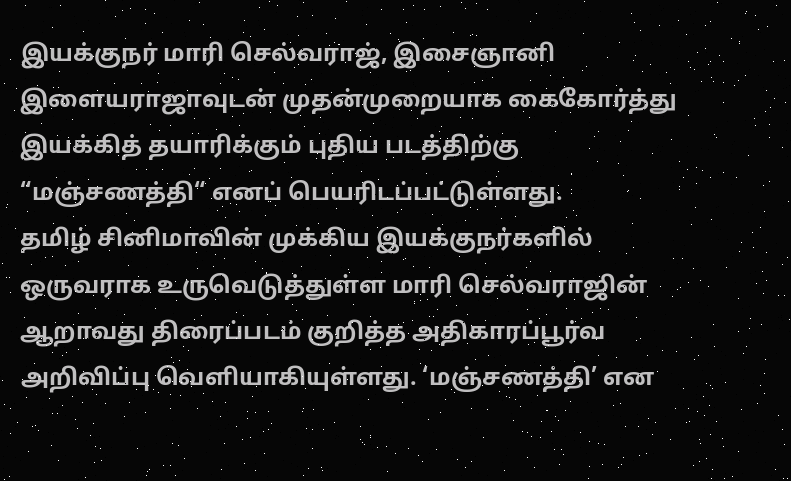இயக்குநர் மாரி செல்வராஜ், இசைஞானி இளையராஜாவுடன் முதன்முறையாக கைகோர்த்து இயக்கித் தயாரிக்கும் புதிய படத்திற்கு “மஞ்சணத்தி“ எனப் பெயரிடப்பட்டுள்ளது.
தமிழ் சினிமாவின் முக்கிய இயக்குநர்களில் ஒருவராக உருவெடுத்துள்ள மாரி செல்வராஜின் ஆறாவது திரைப்படம் குறித்த அதிகாரப்பூர்வ அறிவிப்பு வெளியாகியுள்ளது. ‘மஞ்சணத்தி’ என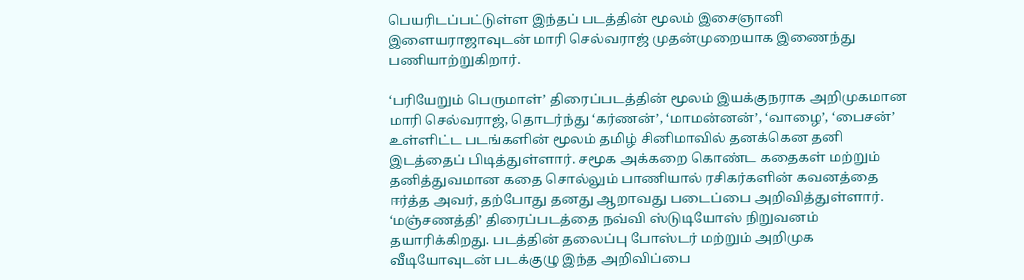பெயரிடப்பட்டுள்ள இந்தப் படத்தின் மூலம் இசைஞானி இளையராஜாவுடன் மாரி செல்வராஜ் முதன்முறையாக இணைந்து பணியாற்றுகிறார்.

‘பரியேறும் பெருமாள்’ திரைப்படத்தின் மூலம் இயக்குநராக அறிமுகமான மாரி செல்வராஜ், தொடர்ந்து ‘கர்ணன்’, ‘மாமன்னன்’, ‘வாழை’, ‘பைசன்’ உள்ளிட்ட படங்களின் மூலம் தமிழ் சினிமாவில் தனக்கென தனி இடத்தைப் பிடித்துள்ளார். சமூக அக்கறை கொண்ட கதைகள் மற்றும் தனித்துவமான கதை சொல்லும் பாணியால் ரசிகர்களின் கவனத்தை ஈர்த்த அவர், தற்போது தனது ஆறாவது படைப்பை அறிவித்துள்ளார்.
‘மஞ்சணத்தி’ திரைப்படத்தை நவ்வி ஸ்டுடியோஸ் நிறுவனம் தயாரிக்கிறது. படத்தின் தலைப்பு போஸ்டர் மற்றும் அறிமுக வீடியோவுடன் படக்குழு இந்த அறிவிப்பை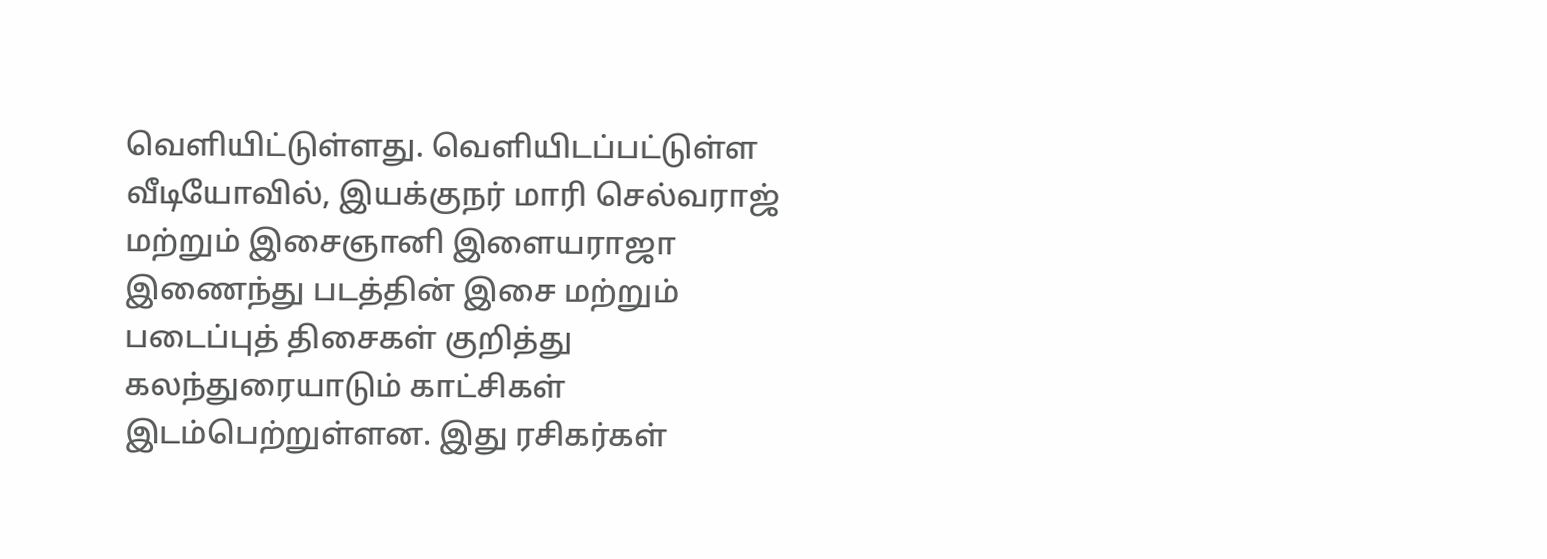வெளியிட்டுள்ளது. வெளியிடப்பட்டுள்ள வீடியோவில், இயக்குநர் மாரி செல்வராஜ் மற்றும் இசைஞானி இளையராஜா இணைந்து படத்தின் இசை மற்றும் படைப்புத் திசைகள் குறித்து கலந்துரையாடும் காட்சிகள் இடம்பெற்றுள்ளன. இது ரசிகர்கள்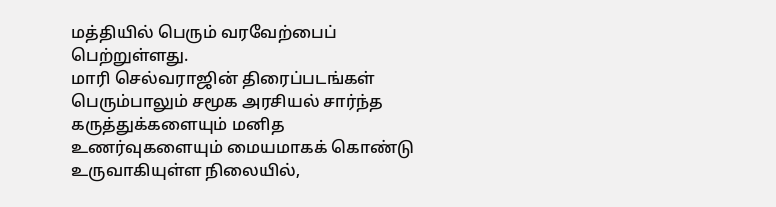மத்தியில் பெரும் வரவேற்பைப் பெற்றுள்ளது.
மாரி செல்வராஜின் திரைப்படங்கள் பெரும்பாலும் சமூக அரசியல் சார்ந்த கருத்துக்களையும் மனித உணர்வுகளையும் மையமாகக் கொண்டு உருவாகியுள்ள நிலையில்,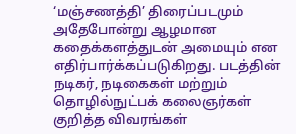‘மஞ்சணத்தி’ திரைப்படமும் அதேபோன்று ஆழமான கதைக்களத்துடன் அமையும் என எதிர்பார்க்கப்படுகிறது. படத்தின் நடிகர், நடிகைகள் மற்றும் தொழில்நுட்பக் கலைஞர்கள் குறித்த விவரங்கள்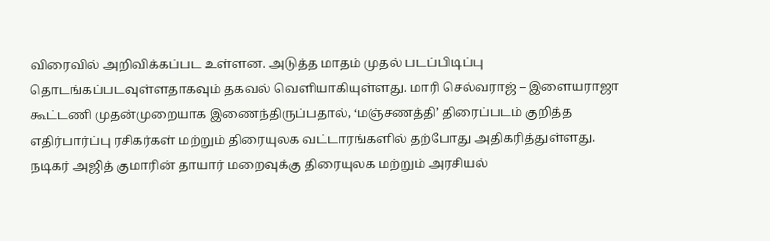விரைவில் அறிவிக்கப்பட உள்ளன. அடுத்த மாதம் முதல் படப்பிடிப்பு தொடங்கப்படவுள்ளதாகவும் தகவல் வெளியாகியுள்ளது. மாரி செல்வராஜ் – இளையராஜா கூட்டணி முதன்முறையாக இணைந்திருப்பதால், ‘மஞ்சணத்தி’ திரைப்படம் குறித்த எதிர்பார்ப்பு ரசிகர்கள் மற்றும் திரையுலக வட்டாரங்களில் தற்போது அதிகரித்துள்ளது.
நடிகர் அஜித் குமாரின் தாயார் மறைவுக்கு திரையுலக மற்றும் அரசியல்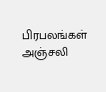பிரபலங்கள் அஞ்சலி